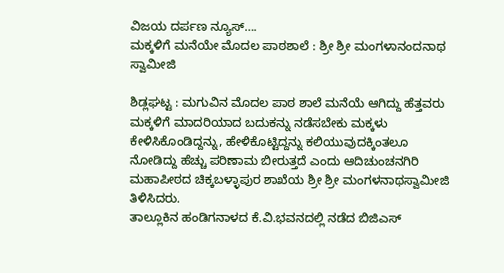ವಿಜಯ ದರ್ಪಣ ನ್ಯೂಸ್….
ಮಕ್ಕಳಿಗೆ ಮನೆಯೇ ಮೊದಲ ಪಾಠಶಾಲೆ : ಶ್ರೀ ಶ್ರೀ ಮಂಗಳಾನಂದನಾಥ ಸ್ವಾಮೀಜಿ

ಶಿಡ್ಲಘಟ್ಟ : ಮಗುವಿನ ಮೊದಲ ಪಾಠ ಶಾಲೆ ಮನೆಯೆ ಆಗಿದ್ದು ಹೆತ್ತವರು ಮಕ್ಕಳಿಗೆ ಮಾದರಿಯಾದ ಬದುಕನ್ನು ನಡೆಸಬೇಕು ಮಕ್ಕಳು ಕೇಳಿಸಿಕೊಂಡಿದ್ದನ್ನು, ಹೇಳಿಕೊಟ್ಟಿದ್ದನ್ನು ಕಲಿಯುವುದಕ್ಕಿಂತಲೂ ನೋಡಿದ್ದು ಹೆಚ್ಚು ಪರಿಣಾಮ ಬೀರುತ್ತದೆ ಎಂದು ಆದಿಚುಂಚನಗಿರಿ ಮಹಾಪೀಠದ ಚಿಕ್ಕಬಳ್ಳಾಪುರ ಶಾಖೆಯ ಶ್ರೀ ಶ್ರೀ ಮಂಗಳನಾಥಸ್ವಾಮೀಜಿ ತಿಳಿಸಿದರು.
ತಾಲ್ಲೂಕಿನ ಹಂಡಿಗನಾಳದ ಕೆ.ವಿ.ಭವನದಲ್ಲಿ ನಡೆದ ಬಿಜಿಎಸ್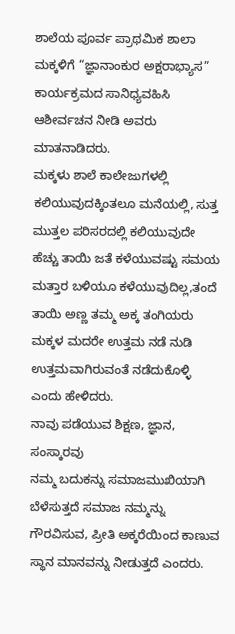ಶಾಲೆಯ ಪೂರ್ವ ಪ್ರಾಥಮಿಕ ಶಾಲಾ ಮಕ್ಕಳಿಗೆ “ಜ್ಞಾನಾಂಕುರ ಅಕ್ಷರಾಭ್ಯಾಸ” ಕಾರ್ಯಕ್ರಮದ ಸಾನಿಧ್ಯವಹಿಸಿ ಆಶೀರ್ವಚನ ನೀಡಿ ಅವರು ಮಾತನಾಡಿದರು.
ಮಕ್ಕಳು ಶಾಲೆ ಕಾಲೇಜುಗಳಲ್ಲಿ ಕಲಿಯುವುದಕ್ಕಿಂತಲೂ ಮನೆಯಲ್ಲಿ, ಸುತ್ತ ಮುತ್ತಲ ಪರಿಸರದಲ್ಲಿ ಕಲಿಯುವುದೇ ಹೆಚ್ಚು ತಾಯಿ ಜತೆ ಕಳೆಯುವಷ್ಟು ಸಮಯ ಮತ್ತಾರ ಬಳಿಯೂ ಕಳೆಯುವುದಿಲ್ಲ,ತಂದೆ ತಾಯಿ ಅಣ್ಣ ತಮ್ಮ ಅಕ್ಕ ತಂಗಿಯರು ಮಕ್ಕಳ ಮದರೇ ಉತ್ತಮ ನಡೆ ನುಡಿ ಉತ್ತಮವಾಗಿರುವಂತೆ ನಡೆದುಕೊಳ್ಳಿ ಎಂದು ಹೇಳಿದರು.
ನಾವು ಪಡೆಯುವ ಶಿಕ್ಷಣ, ಜ್ಞಾನ, ಸಂಸ್ಕಾರವು
ನಮ್ಮ ಬದುಕನ್ನು ಸಮಾಜಮುಖಿಯಾಗಿ ಬೆಳೆಸುತ್ತದೆ ಸಮಾಜ ನಮ್ಮನ್ನು ಗೌರವಿಸುವ, ಪ್ರೀತಿ ಅಕ್ಕರೆಯಿಂದ ಕಾಣುವ ಸ್ಥಾನ ಮಾನವನ್ನು ನೀಡುತ್ತದೆ ಎಂದರು.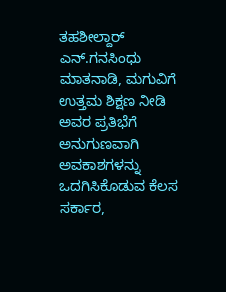ತಹಶೀಲ್ದಾರ್ ಎನ್.ಗನಸಿಂಧು ಮಾತನಾಡಿ, ಮಗುವಿಗೆ ಉತ್ತಮ ಶಿಕ್ಷಣ ನೀಡಿ ಅವರ ಪ್ರತಿಭೆಗೆ ಅನುಗುಣವಾಗಿ ಅವಕಾಶಗಳನ್ನು ಒದಗಿಸಿಕೊಡುವ ಕೆಲಸ ಸರ್ಕಾರ,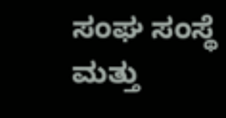ಸಂಘ ಸಂಸ್ಥೆ ಮತ್ತು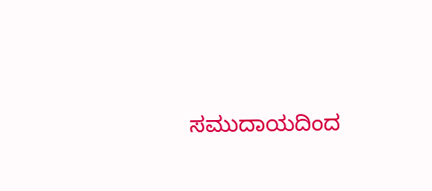ಸಮುದಾಯದಿಂದ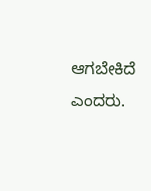ಆಗಬೇಕಿದೆ ಎಂದರು.